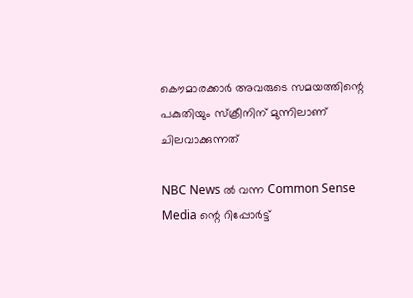കൌമാരക്കാര്‍ അവരുടെ സമയത്തിന്റെ പകുതിയും സ്ക്രീനിന് മുന്നിലാണ് ചിലവാക്കുന്നത്

NBC News ല്‍ വന്ന Common Sense Media ന്റെ റിപ്പോര്‍ട്ട്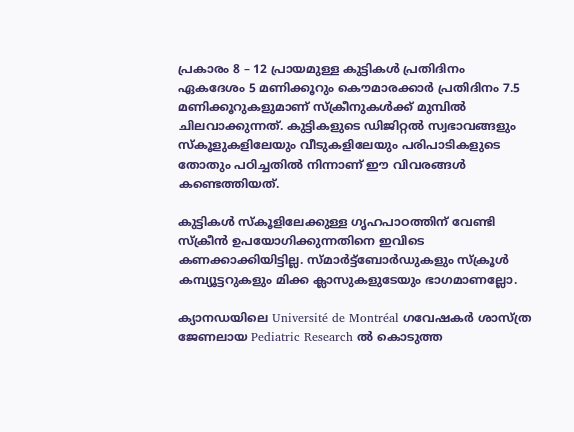പ്രകാരം 8 – 12 പ്രായമുള്ള കുട്ടികള്‍ പ്രതിദിനം ഏകദേശം 5 മണിക്കൂറും കൌമാരക്കാര്‍ പ്രതിദിനം 7.5 മണിക്കൂറുകളുമാണ് സ്ക്രീനുകള്‍ക്ക് മുമ്പില്‍ ചിലവാക്കുന്നത്. കുട്ടികളുടെ ഡിജിറ്റല്‍ സ്വഭാവങ്ങളും സ്കൂളുകളിലേയും വീടുകളിലേയും പരിപാടികളുടെ തോതും പഠിച്ചതില്‍ നിന്നാണ് ഈ വിവരങ്ങള്‍ കണ്ടെത്തിയത്.

കുട്ടികള്‍ സ്കൂളിലേക്കുള്ള ഗൃഹപാഠത്തിന് വേണ്ടി സ്ക്രീന്‍ ഉപയോഗിക്കുന്നതിനെ ഇവിടെ കണക്കാക്കിയിട്ടില്ല. സ്മാര്‍ട്ട്ബോര്‍ഡുകളും സ്ക്രൂള്‍ കമ്പ്യൂട്ടറുകളും മിക്ക ക്ലാസുകളുടേയും ഭാഗമാണല്ലോ.

ക്യാനഡയിലെ Université de Montréal ഗവേഷകര്‍ ശാസ്ത്ര ജേണലായ Pediatric Research ല്‍ കൊടുത്ത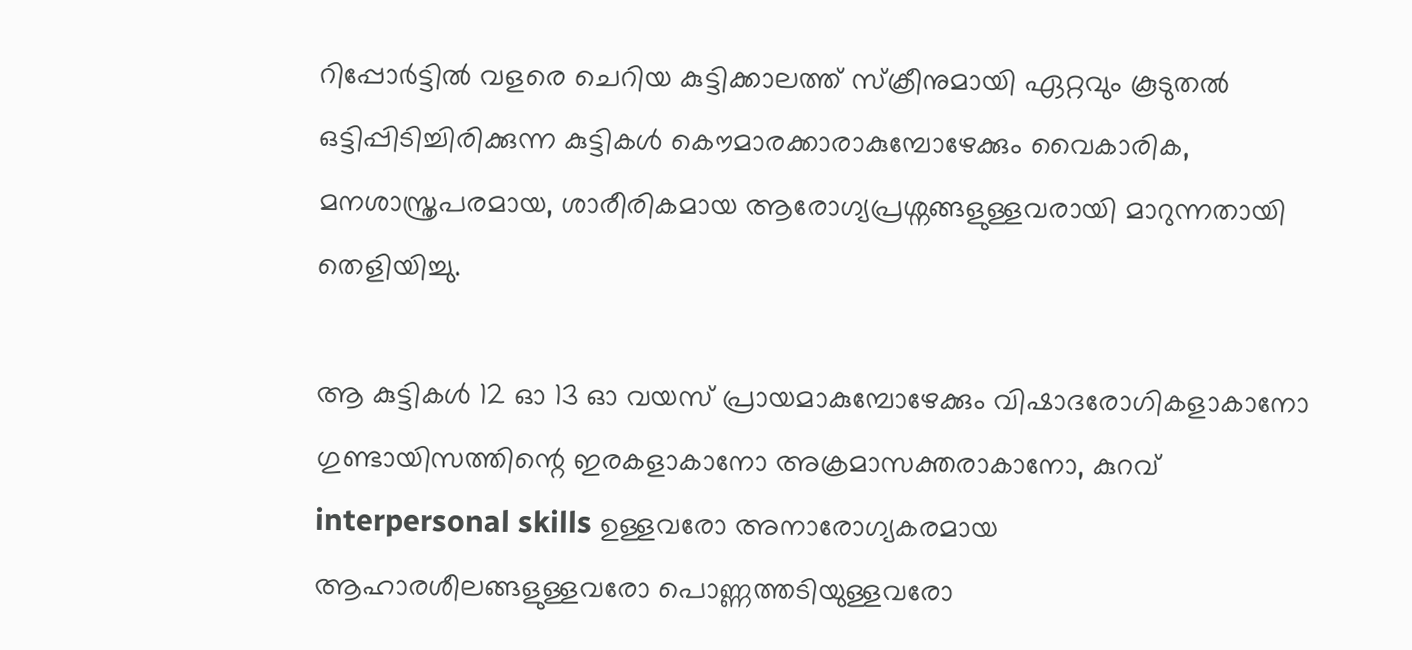റിപ്പോര്‍ട്ടില്‍ വളരെ ചെറിയ കുട്ടിക്കാലത്ത് സ്ക്രീനുമായി ഏറ്റവും കൂടുതല്‍ ഒട്ടിപ്പിടിച്ചിരിക്കുന്ന കുട്ടികള്‍ കൌമാരക്കാരാകുമ്പോഴേക്കും വൈകാരിക, മനശാസ്ത്രപരമായ, ശാരീരികമായ ആരോഗ്യപ്രശ്നങ്ങളുള്ളവരായി മാറുന്നതായി തെളിയിച്ചു.

ആ കുട്ടികള്‍ 12 ഓ 13 ഓ വയസ് പ്രായമാകുമ്പോഴേക്കും വിഷാദരോഗികളാകാനോ ഗുണ്ടായിസത്തിന്റെ ഇരകളാകാനോ അക്രമാസക്തരാകാനോ, കുറവ് interpersonal skills ഉള്ളവരോ അനാരോഗ്യകരമായ ആഹാരശീലങ്ങളുള്ളവരോ പൊണ്ണത്തടിയുള്ളവരോ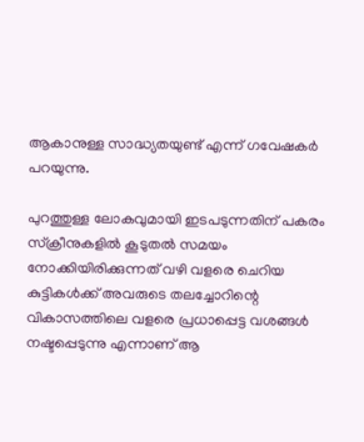ആകാനുള്ള സാദ്ധ്യതയുണ്ട് എന്ന് ഗവേഷകര്‍ പറയുന്നു.

പുറത്തുള്ള ലോകവുമായി ഇടപടുന്നതിന് പകരം സ്ക്രീനുകളില്‍ കൂടുതല്‍ സമയം നോക്കിയിരിക്കുന്നത് വഴി വളരെ ചെറിയ കുട്ടികള്‍ക്ക് അവരുടെ തലച്ചോറിന്റെ വികാസത്തിലെ വളരെ പ്രധാപ്പെട്ട വശങ്ങള്‍ നഷ്ടപ്പെടുന്നു എന്നാണ് ആ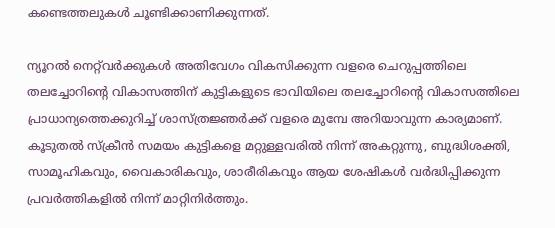കണ്ടെത്തലുകള്‍ ചൂണ്ടിക്കാണിക്കുന്നത്.

ന്യൂറല്‍ നെറ്റ്‌വര്‍ക്കുകള്‍ അതിവേഗം വികസിക്കുന്ന വളരെ ചെറുപ്പത്തിലെ തലച്ചോറിന്റെ വികാസത്തിന് കുട്ടികളുടെ ഭാവിയിലെ തലച്ചോറിന്റെ വികാസത്തിലെ പ്രാധാന്യത്തെക്കുറിച്ച് ശാസ്ത്രജ്ഞര്‍ക്ക് വളരെ മുമ്പേ അറിയാവുന്ന കാര്യമാണ്. കൂടുതല്‍ സ്ക്രീന്‍ സമയം കുട്ടികളെ മറ്റുള്ളവരില്‍ നിന്ന് അകറ്റുന്നു, ബുദ്ധിശക്തി, സാമൂഹികവും, വൈകാരികവും, ശാരീരികവും ആയ ശേഷികള്‍ വര്‍ദ്ധിപ്പിക്കുന്ന പ്രവര്‍ത്തികളില്‍ നിന്ന് മാറ്റിനിര്‍ത്തും.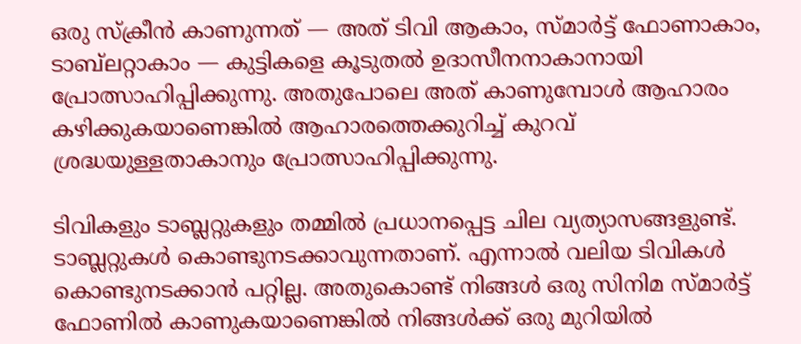ഒരു സ്ക്രീന്‍ കാണുന്നത് — അത് ടിവി ആകാം, സ്മാര്‍ട്ട് ഫോണാകാം, ടാബ്‌ലറ്റാകാം — കുട്ടികളെ കൂടുതല്‍ ഉദാസീനനാകാനായി പ്രോത്സാഹിപ്പിക്കുന്നു. അതുപോലെ അത് കാണുമ്പോള്‍ ആഹാരം കഴിക്കുകയാണെങ്കില്‍ ആഹാരത്തെക്കുറിച്ച് കുറവ് ശ്രദ്ധയുള്ളതാകാനും പ്രോത്സാഹിപ്പിക്കുന്നു.

ടിവികളും ടാബ്ലറ്റുകളും തമ്മില്‍ പ്രധാനപ്പെട്ട ചില വ്യത്യാസങ്ങളുണ്ട്. ടാബ്ലറ്റുകള്‍ കൊണ്ടുനടക്കാവുന്നതാണ്. എന്നാല്‍ വലിയ ടിവികള്‍ കൊണ്ടുനടക്കാന്‍ പറ്റില്ല. അതുകൊണ്ട് നിങ്ങള്‍ ഒരു സിനിമ സ്മാര്‍ട്ട് ഫോണില്‍ കാണുകയാണെങ്കില്‍ നിങ്ങള്‍ക്ക് ഒരു മുറിയില്‍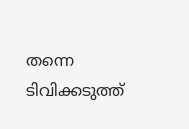തന്നെ ടിവിക്കടുത്ത്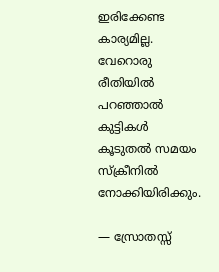ഇരിക്കേണ്ട കാര്യമില്ല. വേറൊരു രീതിയില്‍ പറഞ്ഞാല്‍ കുട്ടികള്‍ കൂടുതല്‍ സമയം സ്ക്രീനില്‍ നോക്കിയിരിക്കും.

— സ്രോതസ്സ്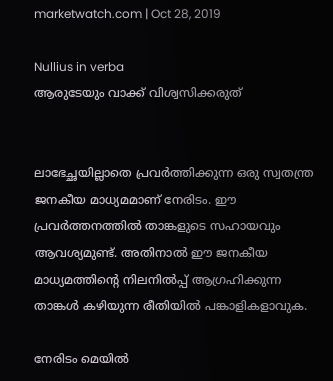marketwatch.com | Oct 28, 2019

Nullius in verba
ആരുടേയും വാക്ക് വിശ്വസിക്കരുത്


ലാഭേച്ഛയില്ലാതെ പ്രവര്‍ത്തിക്കുന്ന ഒരു സ്വതന്ത്ര ജനകീയ മാധ്യമമാണ് നേരിടം. ഈ പ്രവര്‍ത്തനത്തില്‍ താങ്കളുടെ സഹായവും ആവശ്യമുണ്ട്. അതിനാല്‍ ഈ ജനകീയ മാധ്യമത്തിന്റെ നിലനില്‍പ്പ് ആഗ്രഹിക്കുന്ന താങ്കള്‍ കഴിയുന്ന രീതിയില്‍ പങ്കാളികളാവുക.

നേരിടം മെയില്‍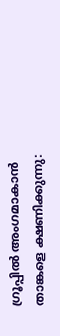ഗ്രൂപ്പില്‍ അംഗമാകാന്‍ താങ്കളെ ക്ഷണിക്കുന്നു: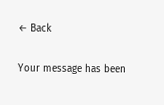← Back

Your message has been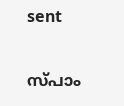sent

സ്പാം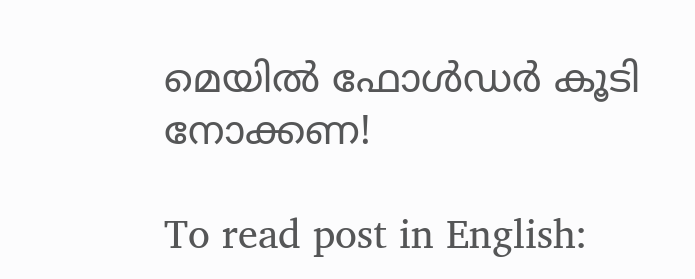മെയില്‍ ഫോള്‍ഡര്‍ കൂടി നോക്കണ!

To read post in English: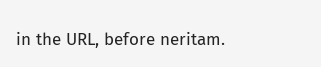in the URL, before neritam.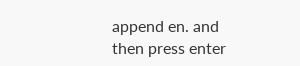append en. and then press enter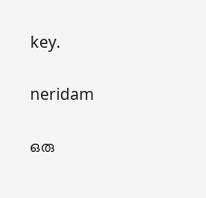key.

neridam

ഒരു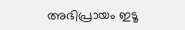അഭിപ്രായം ഇടൂ